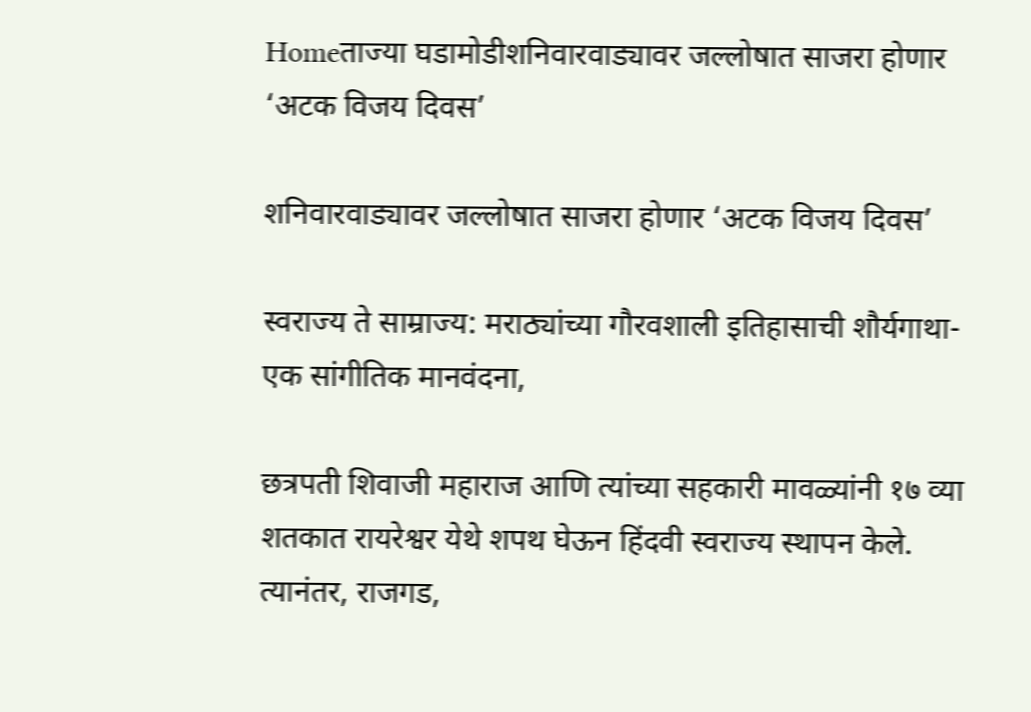Homeताज्या घडामोडीशनिवारवाड्यावर जल्लोषात साजरा होणार ‘अटक विजय दिवस’

शनिवारवाड्यावर जल्लोषात साजरा होणार ‘अटक विजय दिवस’

स्वराज्य ते साम्राज्य: मराठ्यांच्या गौरवशाली इतिहासाची शौर्यगाथा-एक सांगीतिक मानवंदना,

छत्रपती शिवाजी महाराज आणि त्यांच्या सहकारी मावळ्यांनी १७ व्या शतकात रायरेश्वर येथे शपथ घेऊन हिंदवी स्वराज्य स्थापन केले. त्यानंतर, राजगड,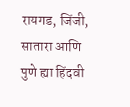रायगड, जिंजी, सातारा आणि पुणे ह्या हिंदवी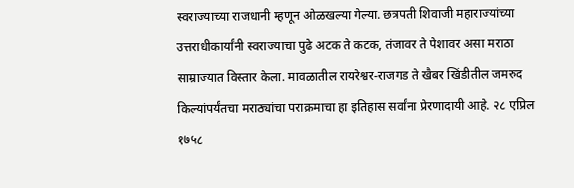स्वराज्याच्या राजधानी म्हणून ओळखल्या गेल्या. छत्रपती शिवाजी महाराज्यांच्या उत्तराधीकार्यांनी स्वराज्याचा पुढे अटक ते कटक, तंजावर ते पेशावर असा मराठा साम्राज्यात विस्तार केला. मावळातील रायरेश्वर-राजगड ते खैबर खिंडीतील जमरुद किल्यांपर्यंतचा मराठ्यांचा पराक्रमाचा हा इतिहास सर्वांना प्रेरणादायी आहे. २८ एप्रिल १७५८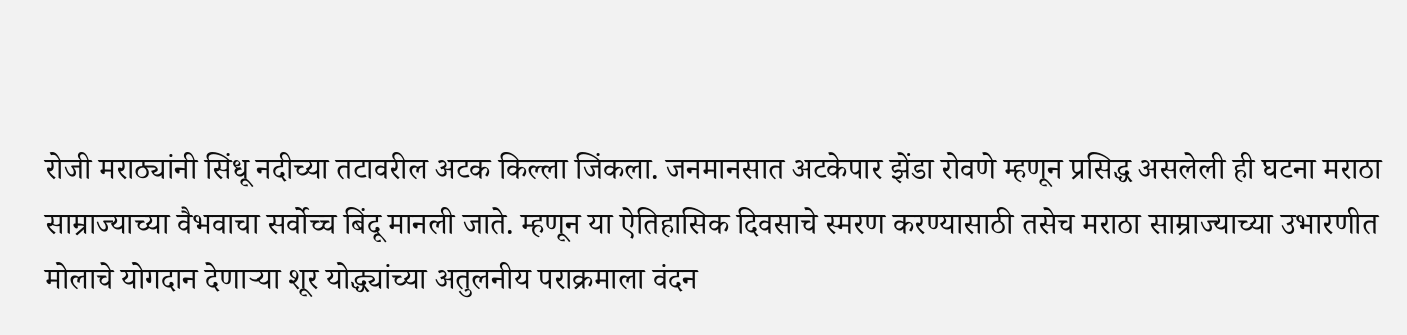रोजी मराठ्यांनी सिंधू नदीच्या तटावरील अटक किल्ला जिंकला. जनमानसात अटकेपार झेंडा रोवणे म्हणून प्रसिद्ध असलेली ही घटना मराठा साम्राज्याच्या वैभवाचा सर्वोच्च बिंदू मानली जाते. म्हणून या ऐतिहासिक दिवसाचे स्मरण करण्यासाठी तसेच मराठा साम्राज्याच्या उभारणीत मोलाचे योगदान देणाऱ्या शूर योद्ध्यांच्या अतुलनीय पराक्रमाला वंदन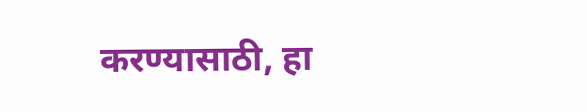करण्यासाठी, हा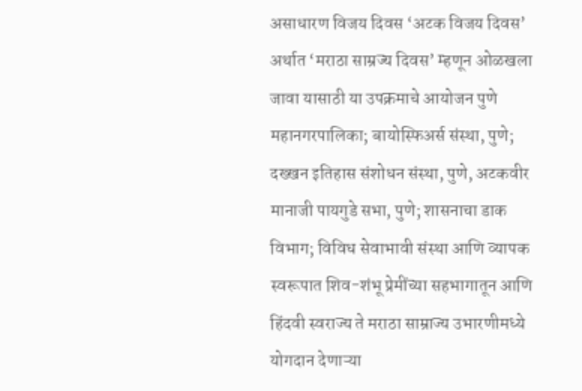असाधारण विजय दिवस ‘अटक विजय दिवस’ अर्थात ‘मराठा साम्रज्य दिवस’ म्हणून ओळखला जावा यासाठी या उपक्रमाचे आयोजन पुणे महानगरपालिका; बायोस्फिअर्स संस्था, पुणे; दख्खन इतिहास संशोधन संस्था, पुणे, अटकवीर मानाजी पायगुडे सभा, पुणे; शासनाचा डाक विभाग; विविध सेवाभावी संस्था आणि व्यापक स्वरूपात शिव-शंभू प्रेमींच्या सहभागातून आणि हिंदवी स्वराज्य ते मराठा साम्राज्य उभारणीमध्ये योगदान देणाऱ्या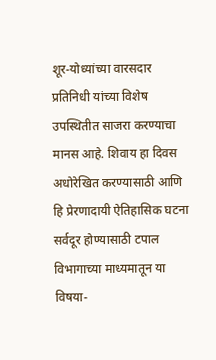शूर-योध्यांच्या वारसदार प्रतिनिधी यांच्या विशेष उपस्थितीत साजरा करण्याचा मानस आहे. शिवाय हा दिवस अधोरेखित करण्यासाठी आणि हि प्रेरणादायी ऐतिहासिक घटना सर्वदूर होण्यासाठी टपाल विभागाच्या माध्यमातून या विषया-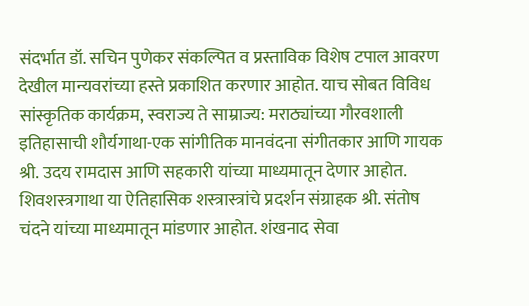संदर्भात डॉ. सचिन पुणेकर संकल्पित व प्रस्ताविक विशेष टपाल आवरण देखील मान्यवरांच्या हस्ते प्रकाशित करणार आहोत. याच सोबत विविध सांस्कृतिक कार्यक्रम, स्वराज्य ते साम्राज्य: मराठ्यांच्या गौरवशाली इतिहासाची शौर्यगाथा-एक सांगीतिक मानवंदना संगीतकार आणि गायक श्री. उदय रामदास आणि सहकारी यांच्या माध्यमातून देणार आहोत. शिवशस्त्रगाथा या ऐतिहासिक शस्त्रास्त्रांचे प्रदर्शन संग्राहक श्री. संतोष चंदने यांच्या माध्यमातून मांडणार आहोत. शंखनाद सेवा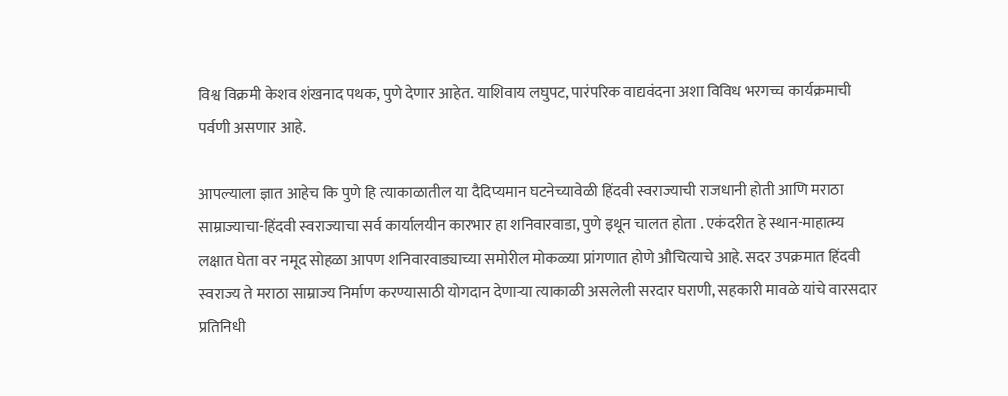विश्व विक्रमी केशव शंखनाद पथक, पुणे देणार आहेत. याशिवाय लघुपट, पारंपरिक वाद्यवंदना अशा विविध भरगच्च कार्यक्रमाची पर्वणी असणार आहे.

आपल्याला ज्ञात आहेच कि पुणे हि त्याकाळातील या दैदिप्यमान घटनेच्यावेळी हिंदवी स्वराज्याची राजधानी होती आणि मराठा साम्राज्याचा-हिंदवी स्वराज्याचा सर्व कार्यालयीन कारभार हा शनिवारवाडा, पुणे इथून चालत होता . एकंदरीत हे स्थान-माहात्म्य लक्षात घेता वर नमूद सोहळा आपण शनिवारवाड्याच्या समोरील मोकळ्या प्रांगणात होणे औचित्याचे आहे. सदर उपक्रमात हिंदवी स्वराज्य ते मराठा साम्राज्य निर्माण करण्यासाठी योगदान देणाऱ्या त्याकाळी असलेली सरदार घराणी, सहकारी मावळे यांचे वारसदार प्रतिनिधी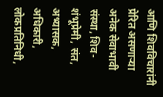आणि शिवविचारांनी प्रेरित असणाऱ्या अनेक सेवाभावी संस्था, शिव-शंभूप्रेमी, संत, अभ्यासक, अधिकारी, लोकप्रतिनिधी,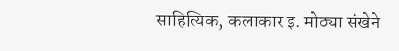साहित्यिक, कलाकार इ. मोठ्या संखेने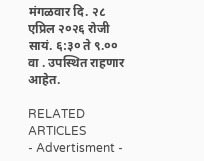मंगळवार दि. २८ एप्रिल २०२६ रोजी सायं. ६:३० ते ९.०० वा . उपस्थित राहणार आहेत.

RELATED ARTICLES
- Advertisment -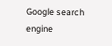Google search engine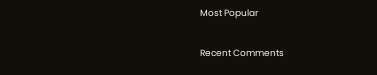Most Popular

Recent Comments